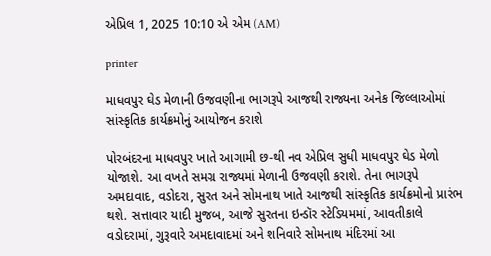એપ્રિલ 1, 2025 10:10 એ એમ (AM)

printer

માધવપુર ઘેડ મેળાની ઉજવણીના ભાગરૂપે આજથી રાજ્યના અનેક જિલ્લાઓમાં સાંસ્કૃતિક કાર્યક્રમોનું આયોજન કરાશે

પોરબંદરના માધવપુર ખાતે આગામી છ-થી નવ એપ્રિલ સુધી માધવપુર ઘેડ મેળો યોજાશે. આ વખતે સમગ્ર રાજ્યમાં મેળાની ઉજવણી કરાશે. તેના ભાગરૂપે અમદાવાદ, વડોદરા, સુરત અને સોમનાથ ખાતે આજથી સાંસ્કૃતિક કાર્યક્રમોનો પ્રારંભ થશે. સત્તાવાર યાદી મુજબ, આજે સુરતના ઇન્ડૉર સ્ટેડિયમમાં, આવતીકાલે વડોદરામાં, ગુરૂવારે અમદાવાદમાં અને શનિવારે સોમનાથ મંદિરમાં આ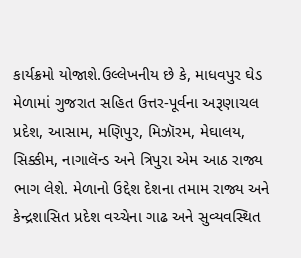કાર્યક્રમો યોજાશે.ઉલ્લેખનીય છે કે, માધવપુર ઘેડ મેળામાં ગુજરાત સહિત ઉત્તર-પૂર્વના અરૂણાચલ પ્રદેશ, આસામ, મણિપુર, મિઝૉરમ, મેઘાલય, સિક્કીમ, નાગાલૅન્ડ અને ત્રિપુરા એમ આઠ રાજ્ય ભાગ લેશે. મેળાનો ઉદ્દેશ દેશના તમામ રાજ્ય અને કેન્દ્રશાસિત પ્રદેશ વચ્ચેના ગાઢ અને સુવ્યવસ્થિત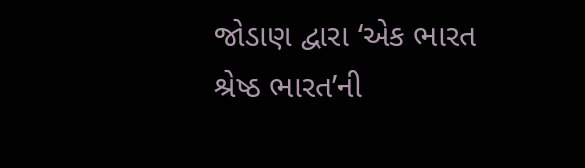જોડાણ દ્વારા ‘એક ભારત શ્રેષ્ઠ ભારત’ની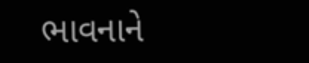ભાવનાને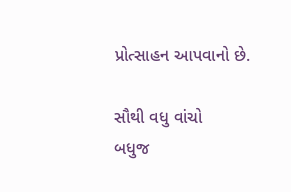પ્રોત્સાહન આપવાનો છે.

સૌથી વધુ વાંચો
બધુજ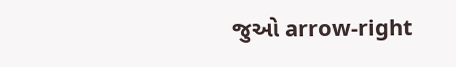જુઓ arrow-right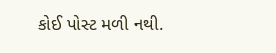કોઈ પોસ્ટ મળી નથી.